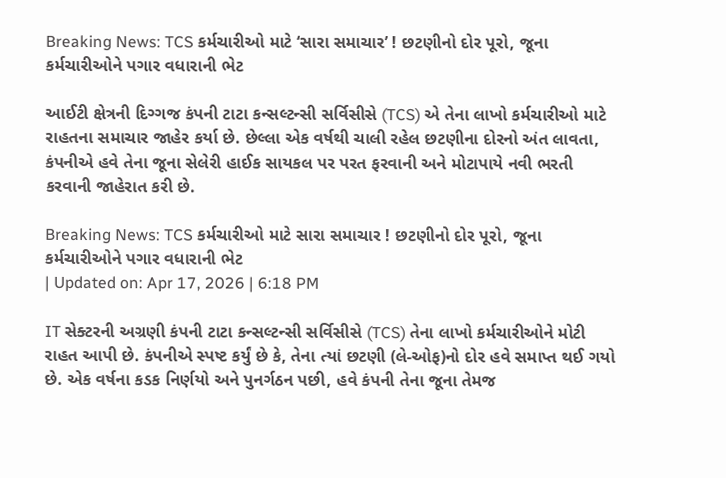Breaking News: TCS કર્મચારીઓ માટે ‘સારા સમાચાર’ ! છટણીનો દોર પૂરો, જૂના કર્મચારીઓને પગાર વધારાની ભેટ

આઈટી ક્ષેત્રની દિગ્ગજ કંપની ટાટા કન્સલ્ટન્સી સર્વિસીસે (TCS) એ તેના લાખો કર્મચારીઓ માટે રાહતના સમાચાર જાહેર કર્યા છે. છેલ્લા એક વર્ષથી ચાલી રહેલ છટણીના દોરનો અંત લાવતા, કંપનીએ હવે તેના જૂના સેલેરી હાઈક સાયકલ પર પરત ફરવાની અને મોટાપાયે નવી ભરતી કરવાની જાહેરાત કરી છે.

Breaking News: TCS કર્મચારીઓ માટે સારા સમાચાર ! છટણીનો દોર પૂરો, જૂના કર્મચારીઓને પગાર વધારાની ભેટ
| Updated on: Apr 17, 2026 | 6:18 PM

IT સેક્ટરની અગ્રણી કંપની ટાટા કન્સલ્ટન્સી સર્વિસીસે (TCS) તેના લાખો કર્મચારીઓને મોટી રાહત આપી છે. કંપનીએ સ્પષ્ટ કર્યું છે કે, તેના ત્યાં છટણી (લે-ઓફ)નો દોર હવે સમાપ્ત થઈ ગયો છે. એક વર્ષના કડક નિર્ણયો અને પુનર્ગઠન પછી, હવે કંપની તેના જૂના તેમજ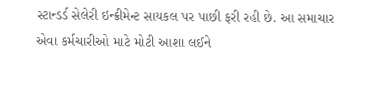સ્ટાન્ડર્ડ સેલેરી ઇન્ક્રીમેન્ટ સાયકલ પર પાછી ફરી રહી છે. આ સમાચાર એવા કર્મચારીઓ માટે મોટી આશા લઈને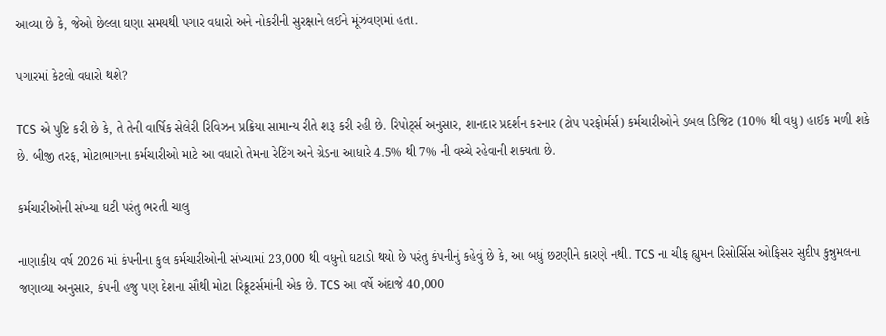આવ્યા છે કે, જેઓ છેલ્લા ઘણા સમયથી પગાર વધારો અને નોકરીની સુરક્ષાને લઈને મૂંઝવણમાં હતા.

પગારમાં કેટલો વધારો થશે?

TCS એ પુષ્ટિ કરી છે કે, તે તેની વાર્ષિક સેલેરી રિવિઝન પ્રક્રિયા સામાન્ય રીતે શરૂ કરી રહી છે. રિપોર્ટ્સ અનુસાર, શાનદાર પ્રદર્શન કરનાર (ટોપ પરફોર્મર્સ) કર્મચારીઓને ડબલ ડિજિટ (10% થી વધુ) હાઈક મળી શકે છે. બીજી તરફ, મોટાભાગના કર્મચારીઓ માટે આ વધારો તેમના રેટિંગ અને ગ્રેડના આધારે 4.5% થી 7% ની વચ્ચે રહેવાની શક્યતા છે.

કર્મચારીઓની સંખ્યા ઘટી પરંતુ ભરતી ચાલુ

નાણાકીય વર્ષ 2026 માં કંપનીના કુલ કર્મચારીઓની સંખ્યામાં 23,000 થી વધુનો ઘટાડો થયો છે પરંતુ કંપનીનું કહેવું છે કે, આ બધું છટણીને કારણે નથી. TCS ના ચીફ હ્યુમન રિસોર્સિસ ઓફિસર સુદીપ કુન્નુમલના જણાવ્યા અનુસાર, કંપની હજુ પણ દેશના સૌથી મોટા રિક્રૂટર્સમાંની એક છે. TCS આ વર્ષે અંદાજે 40,000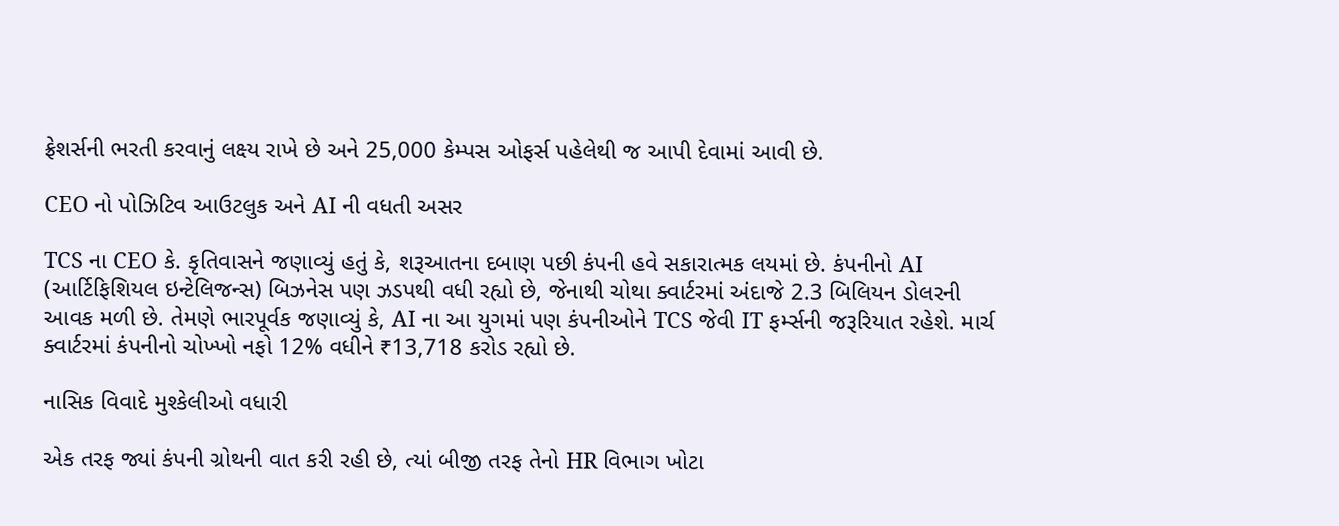ફ્રેશર્સની ભરતી કરવાનું લક્ષ્ય રાખે છે અને 25,000 કેમ્પસ ઓફર્સ પહેલેથી જ આપી દેવામાં આવી છે.

CEO નો પોઝિટિવ આઉટલુક અને AI ની વધતી અસર

TCS ના CEO કે. કૃતિવાસને જણાવ્યું હતું કે, શરૂઆતના દબાણ પછી કંપની હવે સકારાત્મક લયમાં છે. કંપનીનો AI (આર્ટિફિશિયલ ઇન્ટેલિજન્સ) બિઝનેસ પણ ઝડપથી વધી રહ્યો છે, જેનાથી ચોથા ક્વાર્ટરમાં અંદાજે 2.3 બિલિયન ડોલરની આવક મળી છે. તેમણે ભારપૂર્વક જણાવ્યું કે, AI ના આ યુગમાં પણ કંપનીઓને TCS જેવી IT ફર્મ્સની જરૂરિયાત રહેશે. માર્ચ ક્વાર્ટરમાં કંપનીનો ચોખ્ખો નફો 12% વધીને ₹13,718 કરોડ રહ્યો છે.

નાસિક વિવાદે મુશ્કેલીઓ વધારી

એક તરફ જ્યાં કંપની ગ્રોથની વાત કરી રહી છે, ત્યાં બીજી તરફ તેનો HR વિભાગ ખોટા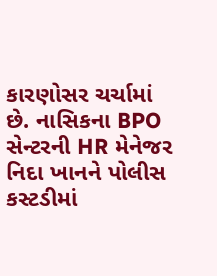કારણોસર ચર્ચામાં છે. નાસિકના BPO સેન્ટરની HR મેનેજર નિદા ખાનને પોલીસ કસ્ટડીમાં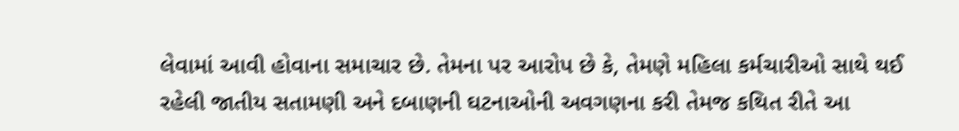લેવામાં આવી હોવાના સમાચાર છે. તેમના પર આરોપ છે કે, તેમણે મહિલા કર્મચારીઓ સાથે થઈ રહેલી જાતીય સતામણી અને દબાણની ઘટનાઓની અવગણના કરી તેમજ કથિત રીતે આ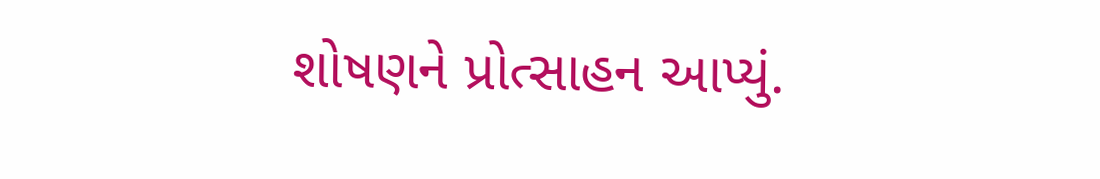શોષણને પ્રોત્સાહન આપ્યું.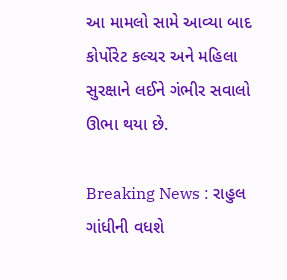આ મામલો સામે આવ્યા બાદ કોર્પોરેટ કલ્ચર અને મહિલા સુરક્ષાને લઈને ગંભીર સવાલો ઊભા થયા છે.

Breaking News : રાહુલ ગાંધીની વધશે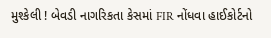મુશ્કેલી ! બેવડી નાગરિકતા કેસમાં FIR નોંધવા હાઈકોર્ટનો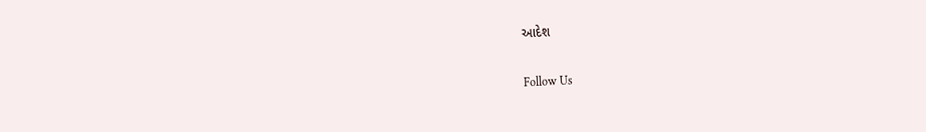આદેશ

Follow Us